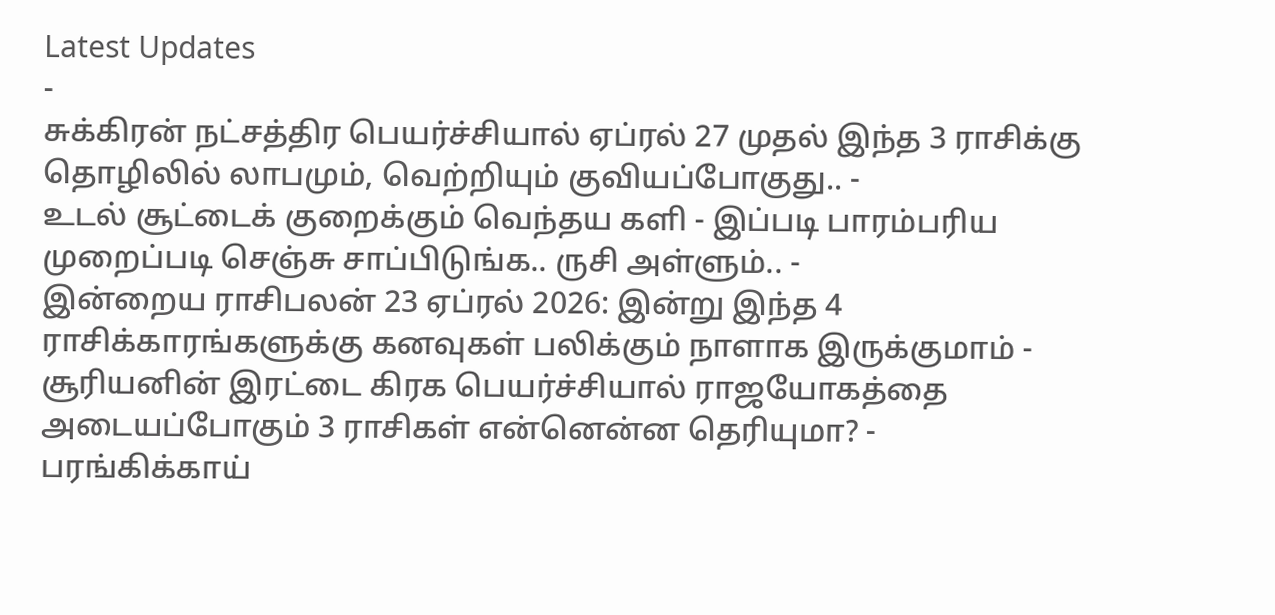Latest Updates
-
சுக்கிரன் நட்சத்திர பெயர்ச்சியால் ஏப்ரல் 27 முதல் இந்த 3 ராசிக்கு தொழிலில் லாபமும், வெற்றியும் குவியப்போகுது.. -
உடல் சூட்டைக் குறைக்கும் வெந்தய களி - இப்படி பாரம்பரிய முறைப்படி செஞ்சு சாப்பிடுங்க.. ருசி அள்ளும்.. -
இன்றைய ராசிபலன் 23 ஏப்ரல் 2026: இன்று இந்த 4 ராசிக்காரங்களுக்கு கனவுகள் பலிக்கும் நாளாக இருக்குமாம் -
சூரியனின் இரட்டை கிரக பெயர்ச்சியால் ராஜயோகத்தை அடையப்போகும் 3 ராசிகள் என்னென்ன தெரியுமா? -
பரங்கிக்காய்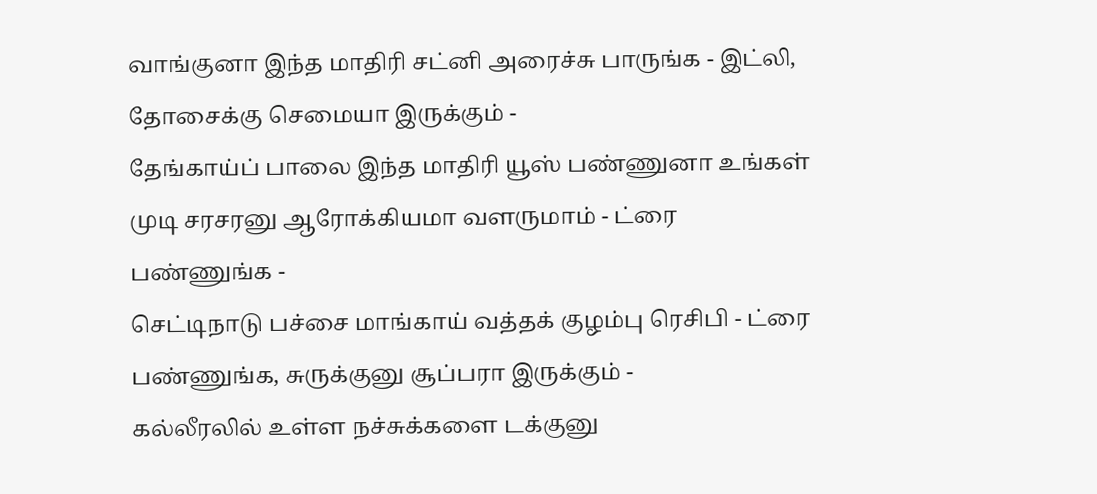வாங்குனா இந்த மாதிரி சட்னி அரைச்சு பாருங்க - இட்லி, தோசைக்கு செமையா இருக்கும் -
தேங்காய்ப் பாலை இந்த மாதிரி யூஸ் பண்ணுனா உங்கள் முடி சரசரனு ஆரோக்கியமா வளருமாம் - ட்ரை பண்ணுங்க -
செட்டிநாடு பச்சை மாங்காய் வத்தக் குழம்பு ரெசிபி - ட்ரை பண்ணுங்க, சுருக்குனு சூப்பரா இருக்கும் -
கல்லீரலில் உள்ள நச்சுக்களை டக்குனு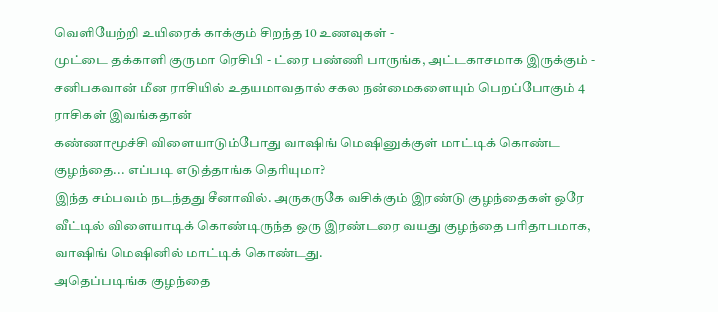வெளியேற்றி உயிரைக் காக்கும் சிறந்த 10 உணவுகள் -
முட்டை தக்காளி குருமா ரெசிபி - ட்ரை பண்ணி பாருங்க, அட்டகாசமாக இருக்கும் -
சனிபகவான் மீன ராசியில் உதயமாவதால் சகல நன்மைகளையும் பெறப்போகும் 4 ராசிகள் இவங்கதான்
கண்ணாமூச்சி விளையாடும்போது வாஷிங் மெஷினுக்குள் மாட்டிக் கொண்ட குழந்தை... எப்படி எடுத்தாங்க தெரியுமா?
இந்த சம்பவம் நடந்தது சீனாவில். அருகருகே வசிக்கும் இரண்டு குழந்தைகள் ஒரே வீட்டில் விளையாடிக் கொண்டிருந்த ஒரு இரண்டரை வயது குழந்தை பரிதாபமாக, வாஷிங் மெஷினில் மாட்டிக் கொண்டது.
அதெப்படிங்க குழந்தை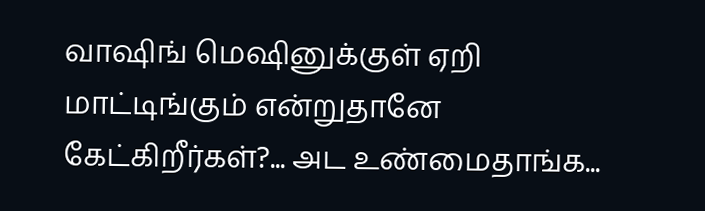வாஷிங் மெஷினுக்குள் ஏறி மாட்டிங்கும் என்றுதானே கேட்கிறீர்கள்?... அட உண்மைதாங்க...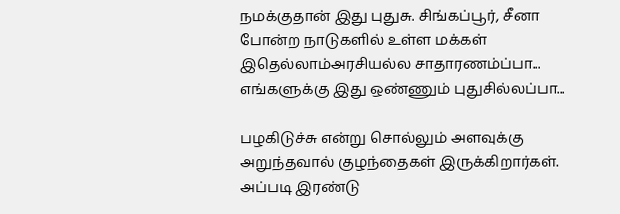நமக்குதான் இது புதுசு. சிங்கப்பூர், சீனா போன்ற நாடுகளில் உள்ள மக்கள் இதெல்லாம்அரசியல்ல சாதாரணம்ப்பா... எங்களுக்கு இது ஒண்ணும் புதுசில்லப்பா...

பழகிடுச்சு என்று சொல்லும் அளவுக்கு அறுந்தவால் குழந்தைகள் இருக்கிறார்கள். அப்படி இரண்டு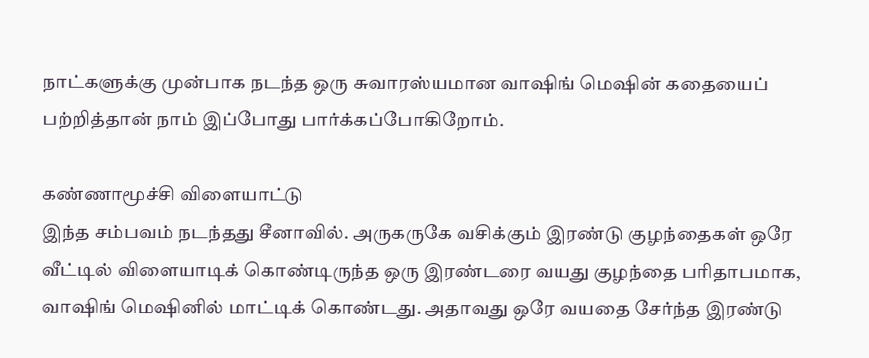நாட்களுக்கு முன்பாக நடந்த ஒரு சுவாரஸ்யமான வாஷிங் மெஷின் கதையைப் பற்றித்தான் நாம் இப்போது பார்க்கப்போகிறோம்.

கண்ணாமூச்சி விளையாட்டு
இந்த சம்பவம் நடந்தது சீனாவில். அருகருகே வசிக்கும் இரண்டு குழந்தைகள் ஒரே வீட்டில் விளையாடிக் கொண்டிருந்த ஒரு இரண்டரை வயது குழந்தை பரிதாபமாக, வாஷிங் மெஷினில் மாட்டிக் கொண்டது. அதாவது ஒரே வயதை சேர்ந்த இரண்டு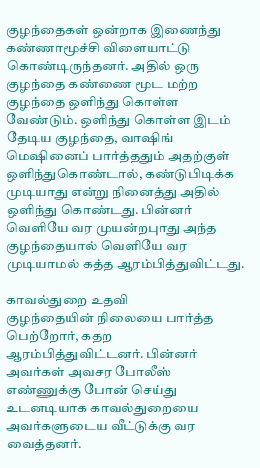குழந்தைகள் ஒன்றாக இணைந்து கண்ணாமூச்சி விளையாட்டு கொண்டிருந்தனர். அதில் ஒரு குழந்தை கண்ணை மூட மற்ற குழந்தை ஒளிந்து கொள்ள வேண்டும். ஒளிந்து கொள்ள இடம் தேடிய குழந்தை, வாஷிங் மெஷினைப் பார்த்ததும் அதற்குள் ஒளிந்துகொண்டால், கண்டுபிடிக்க முடியாது என்று நினைத்து அதில் ஒளிந்து கொண்டது. பின்னர் வெளியே வர முயன்றபுாது அந்த குழந்தையால் வெளியே வர முடியாமல் கத்த ஆரம்பித்துவிட்டது.

காவல்துறை உதவி
குழந்தையின் நிலையை பார்த்த பெற்றோர், கதற ஆரம்பித்துவிட்டனர். பின்னர் அவர்கள் அவசர போலீஸ் எண்ணுக்கு போன் செய்து உடனடியாக காவல்துறையை அவர்களுடைய வீட்டுக்கு வர வைத்தனர்.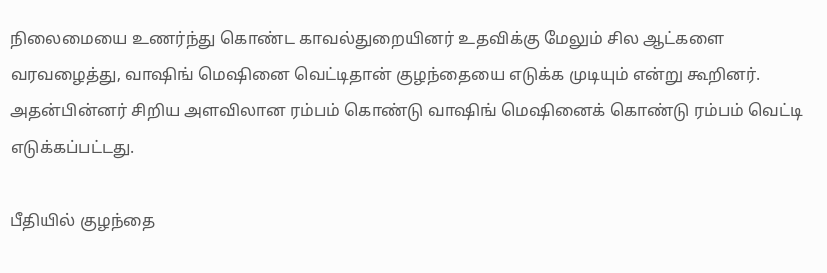நிலைமையை உணர்ந்து கொண்ட காவல்துறையினர் உதவிக்கு மேலும் சில ஆட்களை வரவழைத்து, வாஷிங் மெஷினை வெட்டிதான் குழந்தையை எடுக்க முடியும் என்று கூறினர். அதன்பின்னர் சிறிய அளவிலான ரம்பம் கொண்டு வாஷிங் மெஷினைக் கொண்டு ரம்பம் வெட்டி எடுக்கப்பட்டது.

பீதியில் குழந்தை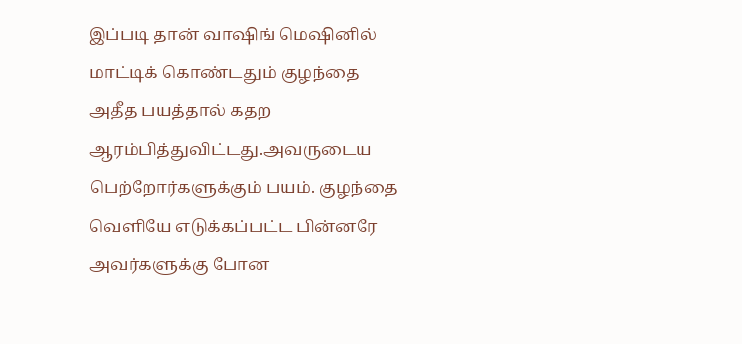இப்படி தான் வாஷிங் மெஷினில் மாட்டிக் கொண்டதும் குழந்தை அதீத பயத்தால் கதற ஆரம்பித்துவிட்டது.அவருடைய பெற்றோர்களுக்கும் பயம். குழந்தை வெளியே எடுக்கப்பட்ட பின்னரே அவர்களுக்கு போன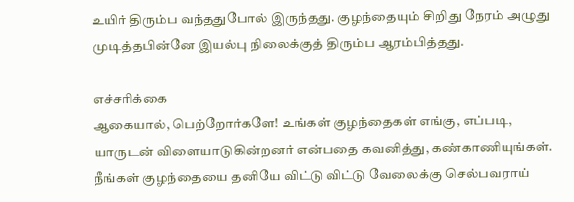உயிர் திரும்ப வந்ததுபோல் இருந்தது. குழந்தையும் சிறிது நேரம் அழுது முடித்தபின்னே இயல்பு நிலைக்குத் திரும்ப ஆரம்பித்தது.

எச்சரிக்கை
ஆகையால், பெற்றோர்களே! உங்கள் குழந்தைகள் எங்கு, எப்படி, யாருடன் விளையாடுகின்றனர் என்பதை கவனித்து, கண்காணியுங்கள். நீங்கள் குழந்தையை தனியே விட்டு விட்டு வேலைக்கு செல்பவராய்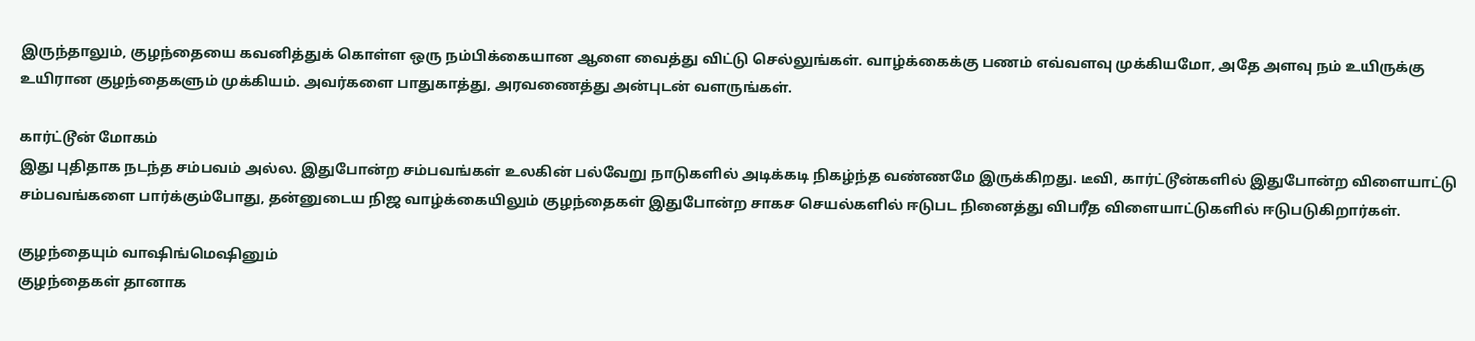இருந்தாலும், குழந்தையை கவனித்துக் கொள்ள ஒரு நம்பிக்கையான ஆளை வைத்து விட்டு செல்லுங்கள். வாழ்க்கைக்கு பணம் எவ்வளவு முக்கியமோ, அதே அளவு நம் உயிருக்கு உயிரான குழந்தைகளும் முக்கியம். அவர்களை பாதுகாத்து, அரவணைத்து அன்புடன் வளருங்கள்.

கார்ட்டூன் மோகம்
இது புதிதாக நடந்த சம்பவம் அல்ல. இதுபோன்ற சம்பவங்கள் உலகின் பல்வேறு நாடுகளில் அடிக்கடி நிகழ்ந்த வண்ணமே இருக்கிறது. டீவி, கார்ட்டூன்களில் இதுபோன்ற விளையாட்டு சம்பவங்களை பார்க்கும்போது, தன்னுடைய நிஜ வாழ்க்கையிலும் குழந்தைகள் இதுபோன்ற சாகச செயல்களில் ஈடுபட நினைத்து விபரீத விளையாட்டுகளில் ஈடுபடுகிறார்கள்.

குழந்தையும் வாஷிங்மெஷினும்
குழந்தைகள் தானாக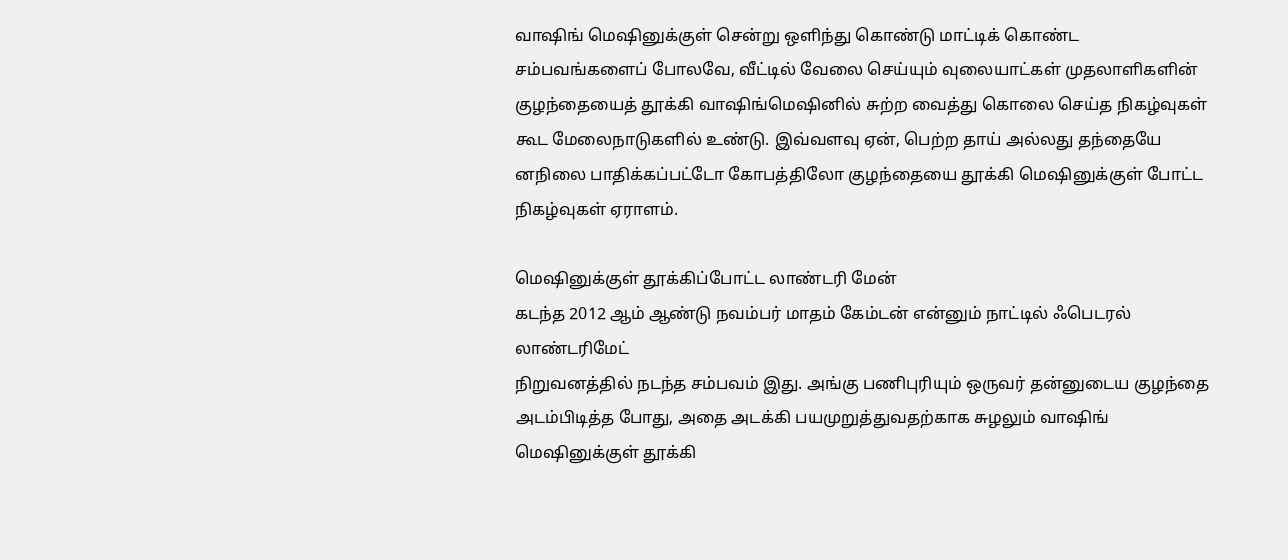வாஷிங் மெஷினுக்குள் சென்று ஒளிந்து கொண்டு மாட்டிக் கொண்ட சம்பவங்களைப் போலவே, வீட்டில் வேலை செய்யும் வுலையாட்கள் முதலாளிகளின் குழந்தையைத் தூக்கி வாஷிங்மெஷினில் சுற்ற வைத்து கொலை செய்த நிகழ்வுகள் கூட மேலைநாடுகளில் உண்டு. இவ்வளவு ஏன், பெற்ற தாய் அல்லது தந்தையே னநிலை பாதிக்கப்பட்டோ கோபத்திலோ குழந்தையை தூக்கி மெஷினுக்குள் போட்ட நிகழ்வுகள் ஏராளம்.

மெஷினுக்குள் தூக்கிப்போட்ட லாண்டரி மேன்
கடந்த 2012 ஆம் ஆண்டு நவம்பர் மாதம் கேம்டன் என்னும் நாட்டில் ஃபெடரல் லாண்டரிமேட்
நிறுவனத்தில் நடந்த சம்பவம் இது. அங்கு பணிபுரியும் ஒருவர் தன்னுடைய குழந்தை அடம்பிடித்த போது, அதை அடக்கி பயமுறுத்துவதற்காக சுழலும் வாஷிங் மெஷினுக்குள் தூக்கி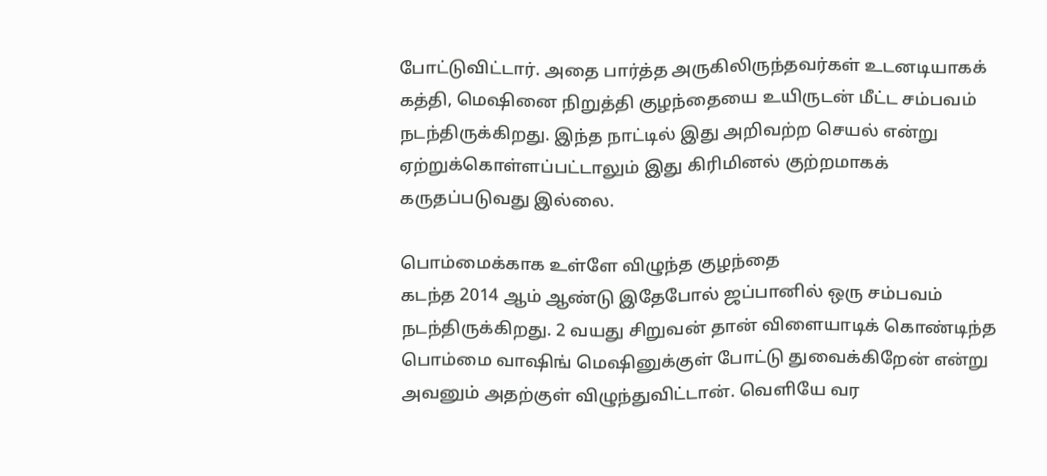போட்டுவிட்டார். அதை பார்த்த அருகிலிருந்தவர்கள் உடனடியாகக் கத்தி, மெஷினை நிறுத்தி குழந்தையை உயிருடன் மீட்ட சம்பவம் நடந்திருக்கிறது. இந்த நாட்டில் இது அறிவற்ற செயல் என்று ஏற்றுக்கொள்ளப்பட்டாலும் இது கிரிமினல் குற்றமாகக் கருதப்படுவது இல்லை.

பொம்மைக்காக உள்ளே விழுந்த குழந்தை
கடந்த 2014 ஆம் ஆண்டு இதேபோல் ஜப்பானில் ஒரு சம்பவம் நடந்திருக்கிறது. 2 வயது சிறுவன் தான் விளையாடிக் கொண்டிந்த பொம்மை வாஷிங் மெஷினுக்குள் போட்டு துவைக்கிறேன் என்று அவனும் அதற்குள் விழுந்துவிட்டான். வெளியே வர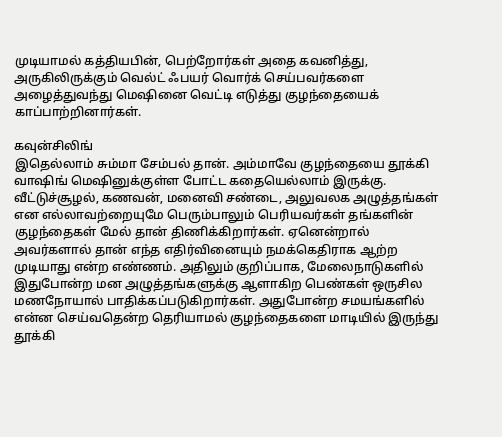முடியாமல் கத்தியபின், பெற்றோர்கள் அதை கவனித்து, அருகிலிருக்கும் வெல்ட் ஃபயர் வொர்க் செய்பவர்களை அழைத்துவந்து மெஷினை வெட்டி எடுத்து குழந்தையைக் காப்பாற்றினார்கள்.

கவுன்சிலிங்
இதெல்லாம் சும்மா சேம்பல் தான். அம்மாவே குழந்தையை தூக்கி வாஷிங் மெஷினுக்குள்ள போட்ட கதையெல்லாம் இருக்கு. வீட்டுச்சூழல், கணவன், மனைவி சண்டை, அலுவலக அழுத்தங்கள் என எல்லாவற்றையுமே பெரும்பாலும் பெரியவர்கள் தங்களின் குழந்தைகள் மேல் தான் திணிக்கிறார்கள். ஏனென்றால் அவர்களால் தான் எந்த எதிர்வினையும் நமக்கெதிராக ஆற்ற முடியாது என்ற எண்ணம். அதிலும் குறிப்பாக, மேலைநாடுகளில் இதுபோன்ற மன அழுத்தங்களுக்கு ஆளாகிற பெண்கள் ஒருசில மணநோயால் பாதிக்கப்படுகிறார்கள். அதுபோன்ற சமயங்களில் என்ன செய்வதென்ற தெரியாமல் குழந்தைகளை மாடியில் இருந்து தூக்கி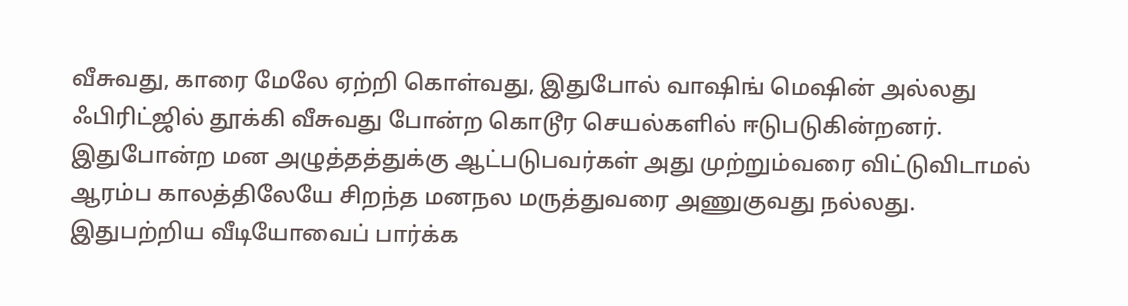வீசுவது, காரை மேலே ஏற்றி கொள்வது, இதுபோல் வாஷிங் மெஷின் அல்லது ஃபிரிட்ஜில் தூக்கி வீசுவது போன்ற கொடூர செயல்களில் ஈடுபடுகின்றனர். இதுபோன்ற மன அழுத்தத்துக்கு ஆட்படுபவர்கள் அது முற்றும்வரை விட்டுவிடாமல் ஆரம்ப காலத்திலேயே சிறந்த மனநல மருத்துவரை அணுகுவது நல்லது.
இதுபற்றிய வீடியோவைப் பார்க்க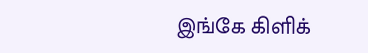இங்கே கிளிக்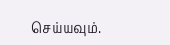செய்யவும்.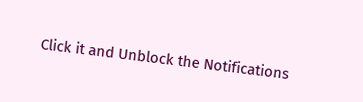Click it and Unblock the Notifications